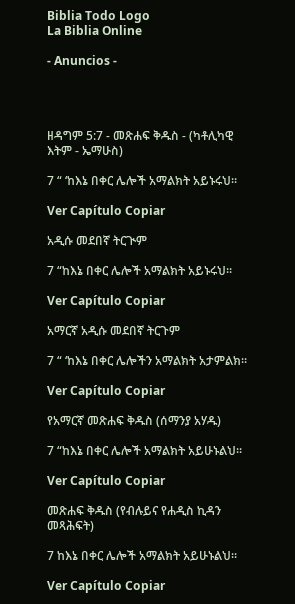Biblia Todo Logo
La Biblia Online

- Anuncios -




ዘዳግም 5:7 - መጽሐፍ ቅዱስ - (ካቶሊካዊ እትም - ኤማሁስ)

7 “ ‘ከእኔ በቀር ሌሎች አማልክት አይኑሩህ።

Ver Capítulo Copiar

አዲሱ መደበኛ ትርጒም

7 “ከእኔ በቀር ሌሎች አማልክት አይኑሩህ።

Ver Capítulo Copiar

አማርኛ አዲሱ መደበኛ ትርጉም

7 “ ‘ከእኔ በቀር ሌሎችን አማልክት አታምልክ።

Ver Capítulo Copiar

የአማርኛ መጽሐፍ ቅዱስ (ሰማንያ አሃዱ)

7 “ከእኔ በቀር ሌሎች አማልክት አይሁኑልህ።

Ver Capítulo Copiar

መጽሐፍ ቅዱስ (የብሉይና የሐዲስ ኪዳን መጻሕፍት)

7 ከእኔ በቀር ሌሎች አማልክት አይሁኑልህ።

Ver Capítulo Copiar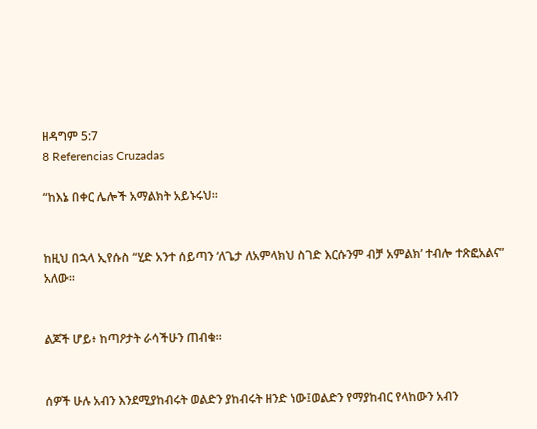ዘዳግም 5:7
8 Referencias Cruzadas

“ከእኔ በቀር ሌሎች አማልክት አይኑሩህ።


ከዚህ በኋላ ኢየሱስ “ሂድ አንተ ሰይጣን ‘ለጌታ ለአምላክህ ስገድ እርሱንም ብቻ አምልክ’ ተብሎ ተጽፎአልና” አለው።


ልጆች ሆይ፥ ከጣዖታት ራሳችሁን ጠብቁ።


ሰዎች ሁሉ አብን እንደሚያከብሩት ወልድን ያከብሩት ዘንድ ነው፤ወልድን የማያከብር የላከውን አብን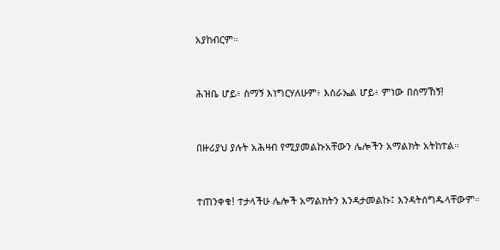አያከብርም።


ሕዝቤ ሆይ፥ ስማኝ እነግርሃለሁም፥ እስራኤል ሆይ፥ ምነው በሰማኸኝ!


በዙሪያህ ያሉት አሕዛብ የሚያመልኩአቸውን ሌሎችን አማልክት አትከተል።


ተጠንቀቁ! ተታላችሁ ሌሎች አማልክትን እንዳታመልኩ፤ እንዳትሰግዱላቸውም።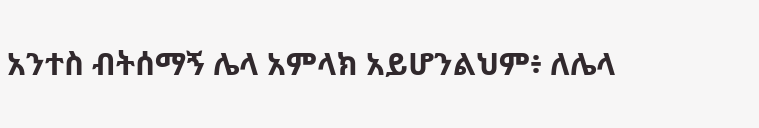አንተስ ብትሰማኝ ሌላ አምላክ አይሆንልህም፥ ለሌላ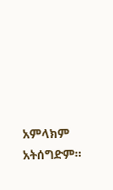አምላክም አትሰግድም።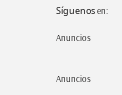Síguenos en:

Anuncios


Anuncios